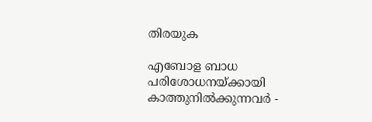തിരയുക

എബോള ബാധ പരിശോധനയ്ക്കായി കാത്തുനിൽക്കുന്നവർ -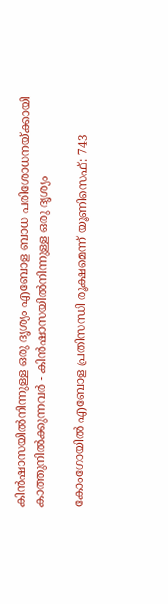കിൻഷാസയിൽനിന്നുള്ള ഒരു ദൃശ്യം എബോള ബാധ പരിശോധനയ്ക്കായി കാത്തുനിൽക്കുന്നവർ - കിൻഷാസയിൽനിന്നുള്ള ഒരു ദൃശ്യം

കോംഗോയിൽ എബോള പ്രതിസന്ധി രൂക്ഷമെന്ന് യൂണിസെഫ്: 743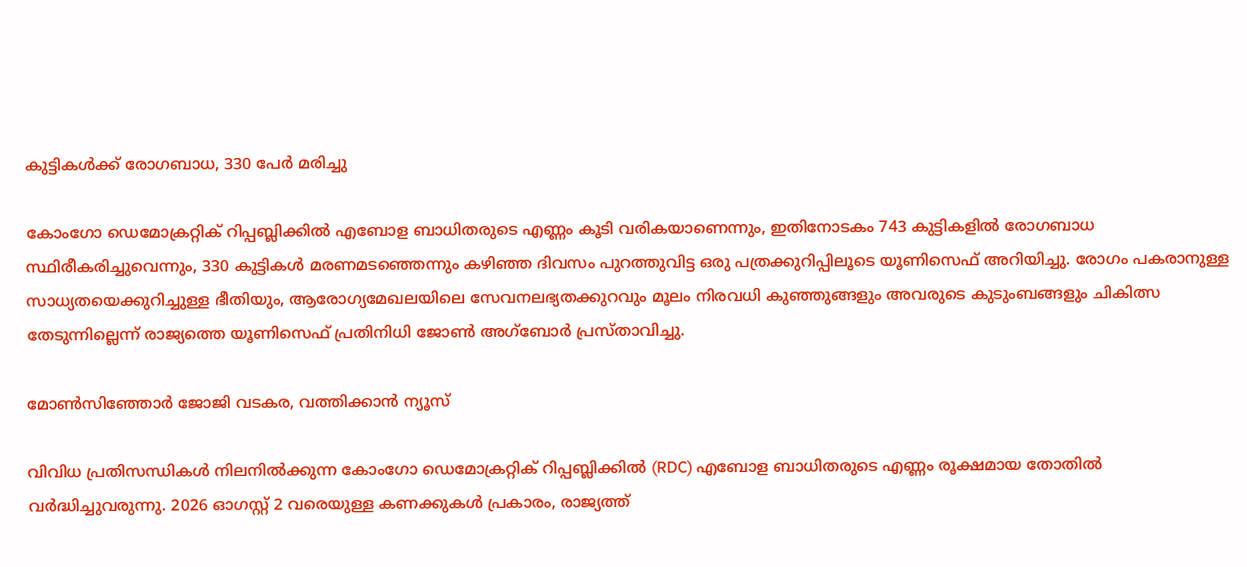കുട്ടികൾക്ക് രോഗബാധ, 330 പേർ മരിച്ചു

കോംഗോ ഡെമോക്രറ്റിക് റിപ്പബ്ലിക്കിൽ എബോള ബാധിതരുടെ എണ്ണം കൂടി വരികയാണെന്നും, ഇതിനോടകം 743 കുട്ടികളിൽ രോഗബാധ സ്ഥിരീകരിച്ചുവെന്നും, 330 കുട്ടികൾ മരണമടഞ്ഞെന്നും കഴിഞ്ഞ ദിവസം പുറത്തുവിട്ട ഒരു പത്രക്കുറിപ്പിലൂടെ യൂണിസെഫ് അറിയിച്ചു. രോഗം പകരാനുള്ള സാധ്യതയെക്കുറിച്ചുള്ള ഭീതിയും, ആരോഗ്യമേഖലയിലെ സേവനലഭ്യതക്കുറവും മൂലം നിരവധി കുഞ്ഞുങ്ങളും അവരുടെ കുടുംബങ്ങളും ചികിത്സ തേടുന്നില്ലെന്ന് രാജ്യത്തെ യൂണിസെഫ് പ്രതിനിധി ജോൺ അഗ്‌ബോർ പ്രസ്താവിച്ചു.

മോൺസിഞ്ഞോർ ജോജി വടകര, വത്തിക്കാന്‍ ന്യൂസ്

വിവിധ പ്രതിസന്ധികൾ നിലനിൽക്കുന്ന കോംഗോ ഡെമോക്രറ്റിക് റിപ്പബ്ലിക്കിൽ (RDC) എബോള ബാധിതരുടെ എണ്ണം രൂക്ഷമായ തോതിൽ വർദ്ധിച്ചുവരുന്നു. 2026 ഓഗസ്റ്റ് 2 വരെയുള്ള കണക്കുകൾ പ്രകാരം, രാജ്യത്ത്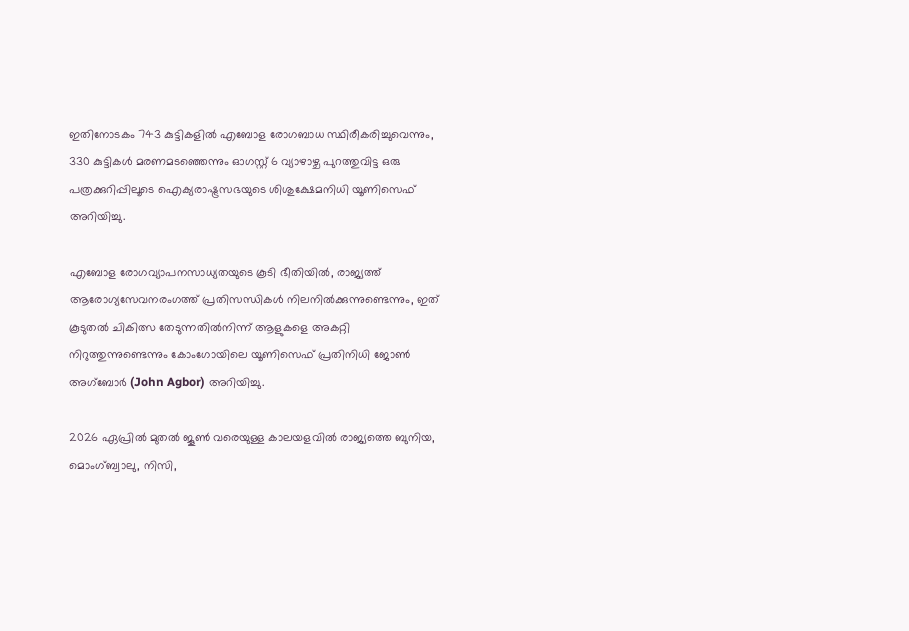ഇതിനോടകം 743 കുട്ടികളിൽ എബോള രോഗബാധ സ്ഥിരീകരിച്ചുവെന്നും, 330 കുട്ടികൾ മരണമടഞ്ഞെന്നും ഓഗസ്റ്റ് 6 വ്യാഴാഴ്ച പുറത്തുവിട്ട ഒരു പത്രക്കുറിപ്പിലൂടെ ഐക്യരാഷ്ട്രസഭയുടെ ശിശുക്ഷേമനിധി യൂണിസെഫ് അറിയിച്ചു.

എബോള രോഗവ്യാപനസാധ്യതയുടെ കൂടി ഭീതിയിൽ, രാജ്യത്ത് ആരോഗ്യസേവനരംഗത്ത് പ്രതിസന്ധികൾ നിലനിൽക്കുന്നുണ്ടെന്നും, ഇത് കൂടുതൽ ചികിത്സ തേടുന്നതിൽനിന്ന് ആളുകളെ അകറ്റി നിറുത്തുന്നുണ്ടെന്നും കോംഗോയിലെ യൂണിസെഫ് പ്രതിനിധി ജോൺ അഗ്‌ബോർ (John Agbor) അറിയിച്ചു.

2026 ഏപ്രിൽ മുതൽ ജൂൺ വരെയുള്ള കാലയളവിൽ രാജ്യത്തെ ബുനിയ, മൊംഗ്ബ്വാലു, നിസി,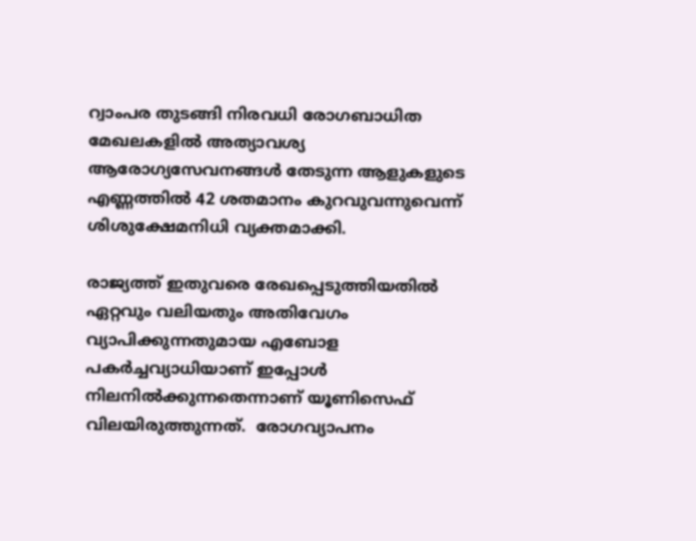റ്വാംപര തുടങ്ങി നിരവധി രോഗബാധിത മേഖലകളിൽ അത്യാവശ്യ ആരോഗ്യസേവനങ്ങൾ തേടുന്ന ആളുകളുടെ എണ്ണത്തിൽ 42 ശതമാനം കുറവുവന്നുവെന്ന് ശിശുക്ഷേമനിധി വ്യക്തമാക്കി.

രാജ്യത്ത് ഇതുവരെ രേഖപ്പെടുത്തിയതിൽ ഏറ്റവും വലിയതും അതിവേഗം വ്യാപിക്കുന്നതുമായ എബോള പകർച്ചവ്യാധിയാണ് ഇപ്പോൾ നിലനിൽക്കുന്നതെന്നാണ് യൂണിസെഫ് വിലയിരുത്തുന്നത്.  രോഗവ്യാപനം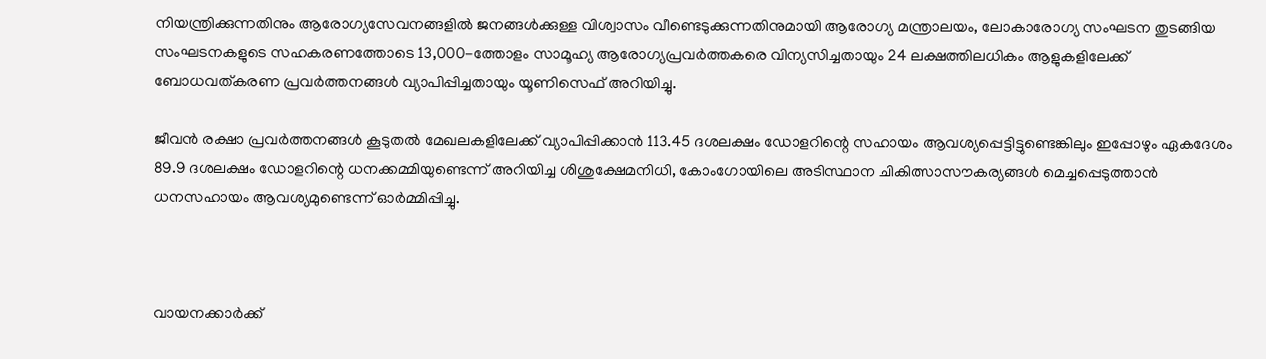നിയന്ത്രിക്കുന്നതിനും ആരോഗ്യസേവനങ്ങളിൽ ജനങ്ങൾക്കുള്ള വിശ്വാസം വീണ്ടെടുക്കുന്നതിനുമായി ആരോഗ്യ മന്ത്രാലയം, ലോകാരോഗ്യ സംഘടന തുടങ്ങിയ സംഘടനകളുടെ സഹകരണത്തോടെ 13,000-ത്തോളം സാമൂഹ്യ ആരോഗ്യപ്രവർത്തകരെ വിന്യസിച്ചതായും 24 ലക്ഷത്തിലധികം ആളുകളിലേക്ക് ബോധവത്കരണ പ്രവർത്തനങ്ങൾ വ്യാപിപ്പിച്ചതായും യൂണിസെഫ് അറിയിച്ചു.

ജീവൻ രക്ഷാ പ്രവർത്തനങ്ങൾ കൂടുതൽ മേഖലകളിലേക്ക് വ്യാപിപ്പിക്കാൻ 113.45 ദശലക്ഷം ഡോളറിന്റെ സഹായം ആവശ്യപ്പെട്ടിട്ടുണ്ടെങ്കിലും ഇപ്പോഴും ഏകദേശം 89.9 ദശലക്ഷം ഡോളറിന്റെ ധനക്കമ്മിയുണ്ടെന്ന് അറിയിച്ച ശിശുക്ഷേമനിധി, കോംഗോയിലെ അടിസ്ഥാന ചികിത്സാസൗകര്യങ്ങൾ മെച്ചപ്പെടുത്താൻ ധനസഹായം ആവശ്യമുണ്ടെന്ന് ഓർമ്മിപ്പിച്ചു.



വായനക്കാർക്ക്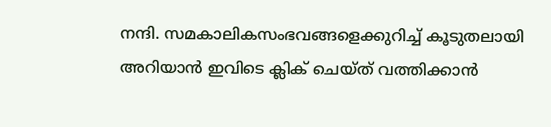നന്ദി. സമകാലികസംഭവങ്ങളെക്കുറിച്ച് കൂടുതലായി അറിയാൻ ഇവിടെ ക്ലിക് ചെയ്‌ത്‌ വത്തിക്കാൻ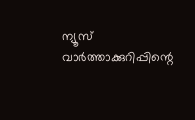ന്യൂസ് വാർത്താക്കുറിപ്പിന്റെ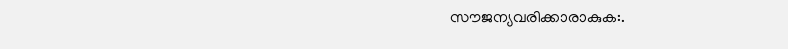സൗജന്യവരിക്കാരാകുക:.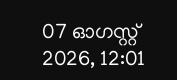07 ഓഗസ്റ്റ് 2026, 12:01